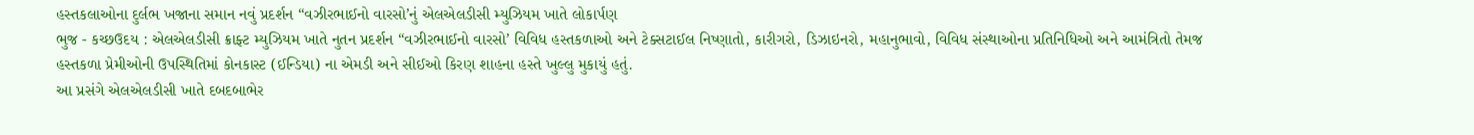હસ્તકલાઓના દુર્લભ ખજાના સમાન નવું પ્રદર્શન “વઝીરભાઈનો વારસો’નું એલએલડીસી મ્યુઝિયમ ખાતે લોકાર્પણ
ભુજ - કચ્છઉદય : એલએલડીસી ક્રાફ્ટ મ્યુઝિયમ ખાતે નુતન પ્રદર્શન “વઝીરભાઈનો વારસો’ વિવિધ હસ્તકળાઓ અને ટેક્સટાઈલ નિષ્ણાતો, કારીગરો, ડિઝાઇનરો, મહાનુભાવો, વિવિધ સંસ્થાઓના પ્રતિનિધિઓ અને આમંત્રિતો તેમજ હસ્તકળા પ્રેમીઓની ઉપસ્થિતિમાં કોનકાસ્ટ (ઈન્ડિયા) ના એમડી અને સીઈઓ કિરણ શાહના હસ્તે ખુલ્લુ મુકાયું હતું.
આ પ્રસંગે એલએલડીસી ખાતે દબદબાભેર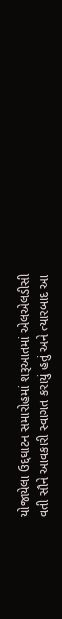યોજાયેલા ઉદ્દઘાટન સમારોહમાં શરૂઆતમાં એલએલડીસી વતી સૌને આવકારી સ્વાગત કરાયું હતું અને ત્યારબાદ આ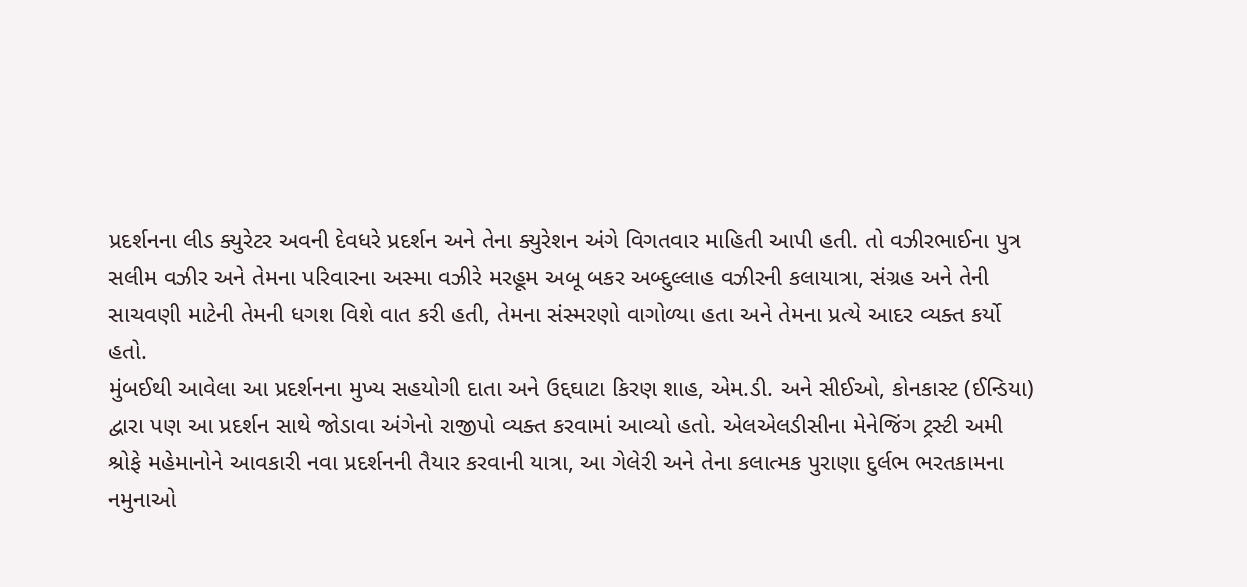પ્રદર્શનના લીડ ક્યુરેટર અવની દેવધરે પ્રદર્શન અને તેના ક્યુરેશન અંગે વિગતવાર માહિતી આપી હતી. તો વઝીરભાઈના પુત્ર સલીમ વઝીર અને તેમના પરિવારના અસ્મા વઝીરે મરહૂમ અબૂ બકર અબ્દુલ્લાહ વઝીરની કલાયાત્રા, સંગ્રહ અને તેની સાચવણી માટેની તેમની ધગશ વિશે વાત કરી હતી, તેમના સંસ્મરણો વાગોળ્યા હતા અને તેમના પ્રત્યે આદર વ્યક્ત કર્યો હતો.
મુંબઈથી આવેલા આ પ્રદર્શનના મુખ્ય સહયોગી દાતા અને ઉદ્દઘાટા કિરણ શાહ, એમ.ડી. અને સીઈઓ, કોનકાસ્ટ (ઈન્ડિયા) દ્વારા પણ આ પ્રદર્શન સાથે જોડાવા અંગેનો રાજીપો વ્યક્ત કરવામાં આવ્યો હતો. એલએલડીસીના મેનેજિંગ ટ્રસ્ટી અમી શ્રોફે મહેમાનોને આવકારી નવા પ્રદર્શનની તૈયાર કરવાની યાત્રા, આ ગેલેરી અને તેના કલાત્મક પુરાણા દુર્લભ ભરતકામના નમુનાઓ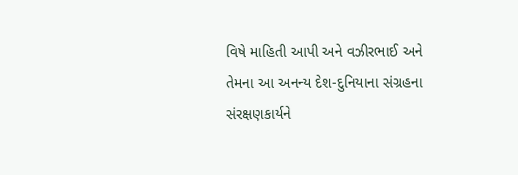વિષે માહિતી આપી અને વઝીરભાઈ અને તેમના આ અનન્ય દેશ-દુનિયાના સંગ્રહના સંરક્ષણકાર્યને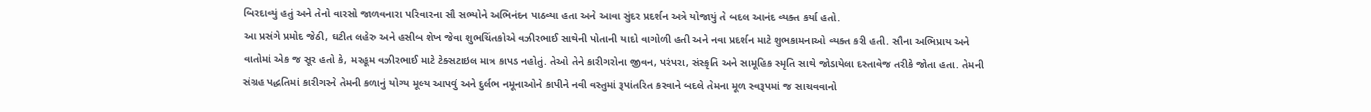બિરદાવ્યું હતું અને તેનો વારસો જાળવનારા પરિવારના સૌ સભ્યોને અભિનંદન પાઠવ્યા હતા અને આવા સુંદર પ્રદર્શન અત્રે યોજાયું તે બદલ આનંદ વ્યક્ત કર્યા હતો.
આ પ્રસંગે પ્રમોદ જેઠી, ઘટીત લહેરુ અને હસીબ શેખ જેવા શુભચિંતકોએ વઝીરભાઈ સાથેની પોતાની યાદો વાગોળી હતી અને નવા પ્રદર્શન માટે શુભકામનાઓ વ્યક્ત કરી હતી. સૌના અભિપ્રાય અને વાતોમાં એક જ સૂર હતો કે, મરહૂમ વઝીરભાઈ માટે ટેક્સટાઇલ માત્ર કાપડ નહોતું. તેઓ તેને કારીગરોના જીવન, પરંપરા, સંસ્કૃતિ અને સામૂહિક સ્મૃતિ સાથે જોડાયેલા દસ્તાવેજ તરીકે જોતા હતા. તેમની સંગ્રહ પદ્ધતિમાં કારીગરને તેમની કળાનું યોગ્ય મૂલ્ય આપવું અને દુર્લભ નમૂનાઓને કાપીને નવી વસ્તુમાં રૂપાંતરિત કરવાને બદલે તેમના મૂળ સ્વરૂપમાં જ સાચવવાનો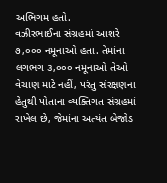અભિગમ હતો.
વઝીરભાઈના સંગ્રહમાં આશરે ૭,૦૦૦ નમૂનાઓ હતા. તેમાંના લગભગ ૩,૦૦૦ નમૂનાઓ તેઓ વેચાણ માટે નહીં, પરંતુ સંરક્ષણના હેતુથી પોતાના વ્યક્તિગત સંગ્રહમાં રાખેલ છે, જેમાંના અત્યંત બેજોડ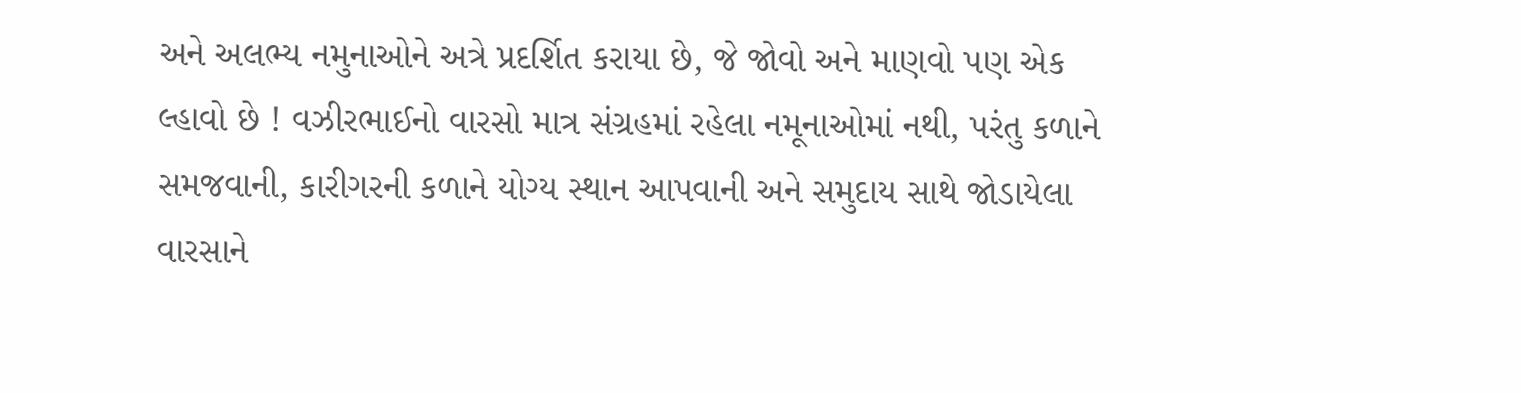અને અલભ્ય નમુનાઓને અત્રે પ્રદર્શિત કરાયા છે, જે જોવો અને માણવો પણ એક લ્હાવો છે ! વઝીરભાઈનો વારસો માત્ર સંગ્રહમાં રહેલા નમૂનાઓમાં નથી, પરંતુ કળાને સમજવાની, કારીગરની કળાને યોગ્ય સ્થાન આપવાની અને સમુદાય સાથે જોડાયેલા વારસાને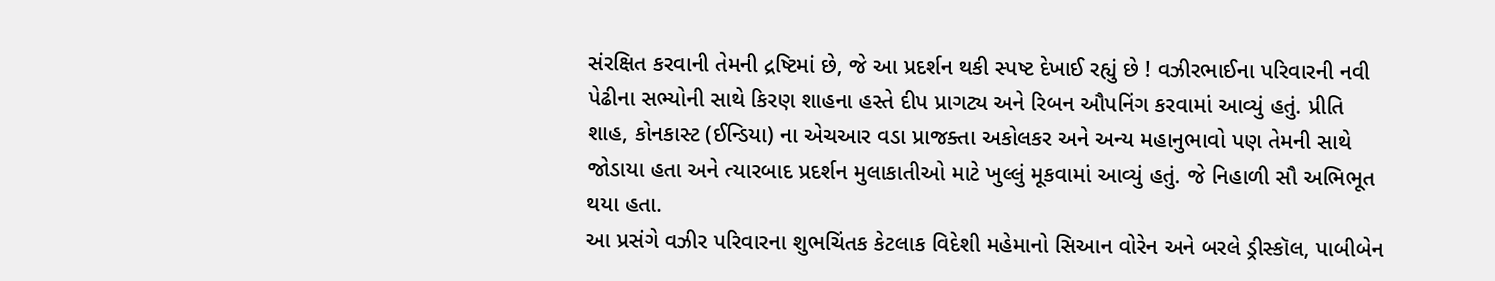સંરક્ષિત કરવાની તેમની દ્રષ્ટિમાં છે, જે આ પ્રદર્શન થકી સ્પષ્ટ દેખાઈ રહ્યું છે ! વઝીરભાઈના પરિવારની નવી પેઢીના સભ્યોની સાથે કિરણ શાહના હસ્તે દીપ પ્રાગટ્ય અને રિબન ઔપનિંગ કરવામાં આવ્યું હતું. પ્રીતિ શાહ, કોનકાસ્ટ (ઈન્ડિયા) ના એચઆર વડા પ્રાજક્તા અકોલકર અને અન્ય મહાનુભાવો પણ તેમની સાથે જોડાયા હતા અને ત્યારબાદ પ્રદર્શન મુલાકાતીઓ માટે ખુલ્લું મૂકવામાં આવ્યું હતું. જે નિહાળી સૌ અભિભૂત થયા હતા.
આ પ્રસંગે વઝીર પરિવારના શુભચિંતક કેટલાક વિદેશી મહેમાનો સિઆન વોરેન અને બરલે ડ્રીસ્કૉલ, પાબીબેન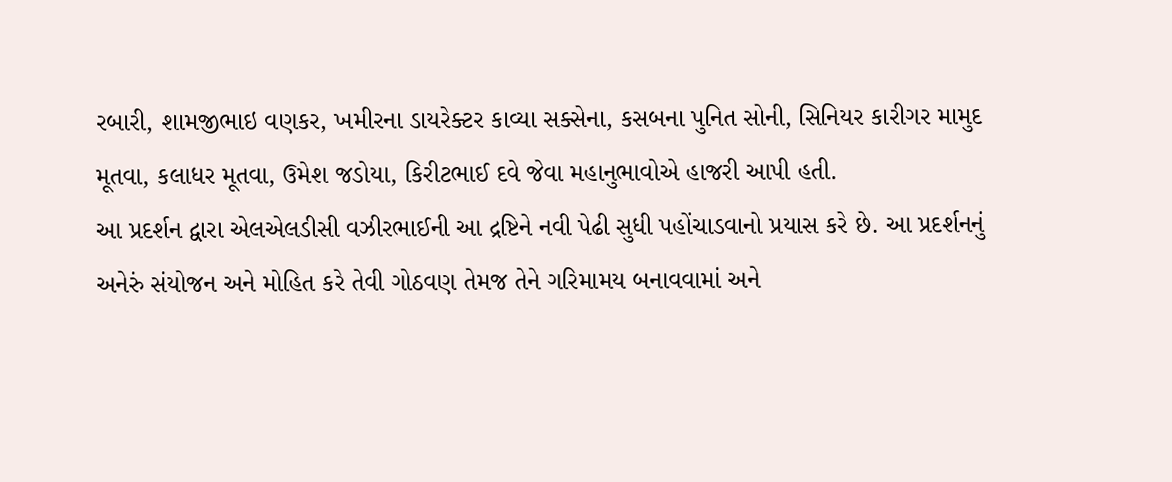રબારી, શામજીભાઇ વણકર, ખમીરના ડાયરેક્ટર કાવ્યા સક્સેના, કસબના પુનિત સોની, સિનિયર કારીગર મામુદ મૂતવા, કલાધર મૂતવા, ઉમેશ જડોયા, કિરીટભાઈ દવે જેવા મહાનુભાવોએ હાજરી આપી હતી.
આ પ્રદર્શન દ્વારા એલએલડીસી વઝીરભાઈની આ દ્રષ્ટિને નવી પેઢી સુધી પહોંચાડવાનો પ્રયાસ કરે છે. આ પ્રદર્શનનું અનેરું સંયોજન અને મોહિત કરે તેવી ગોઠવણ તેમજ તેને ગરિમામય બનાવવામાં અને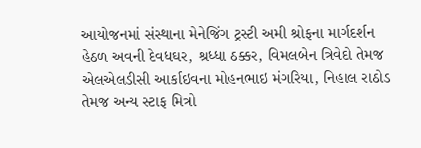આયોજનમાં સંસ્થાના મેનેજિંગ ટ્રસ્ટી અમી શ્રોફના માર્ગદર્શન હેઠળ અવની દેવધઘર, શ્રધ્ધા ઠક્કર, વિમલબેન ત્રિવેદો તેમજ એલએલડીસી આર્કાઇવના મોહનભાઇ મંગરિયા, નિહાલ રાઠોડ તેમજ અન્ય સ્ટાફ મિત્રો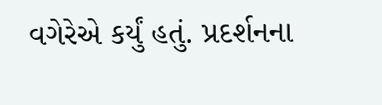વગેરેએ કર્યું હતું. પ્રદર્શનના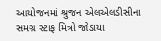આયોજનમાં શ્રુજન એલએલડીસીના સમગ્ર સ્ટાફ મિત્રો જોડાયા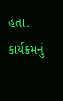હતા. કાર્યક્રમનું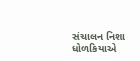સંચાલન નિશા ધોળકિયાએ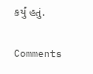કર્યું હતું.

Comments